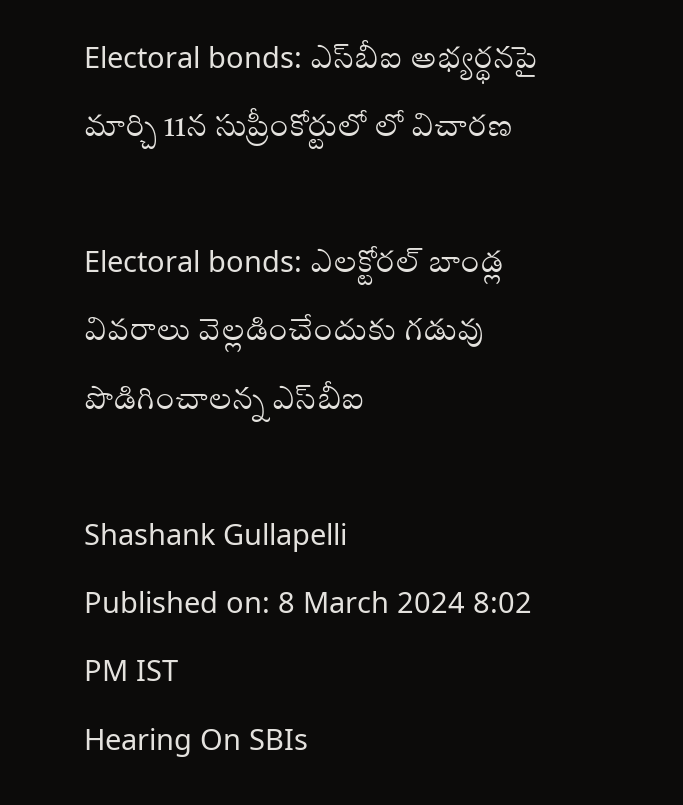Electoral bonds: ఎస్‌బీఐ అభ్యర్థనపై మార్చి 11న సుప్రీంకోర్టులో లో విచారణ

Electoral bonds: ఎలక్టోరల్ బాండ్ల వివరాలు వెల్లడించేందుకు గడువు పొడిగించాలన్న ఎస్‌బీఐ

Shashank Gullapelli
Published on: 8 March 2024 8:02 PM IST
Hearing On SBIs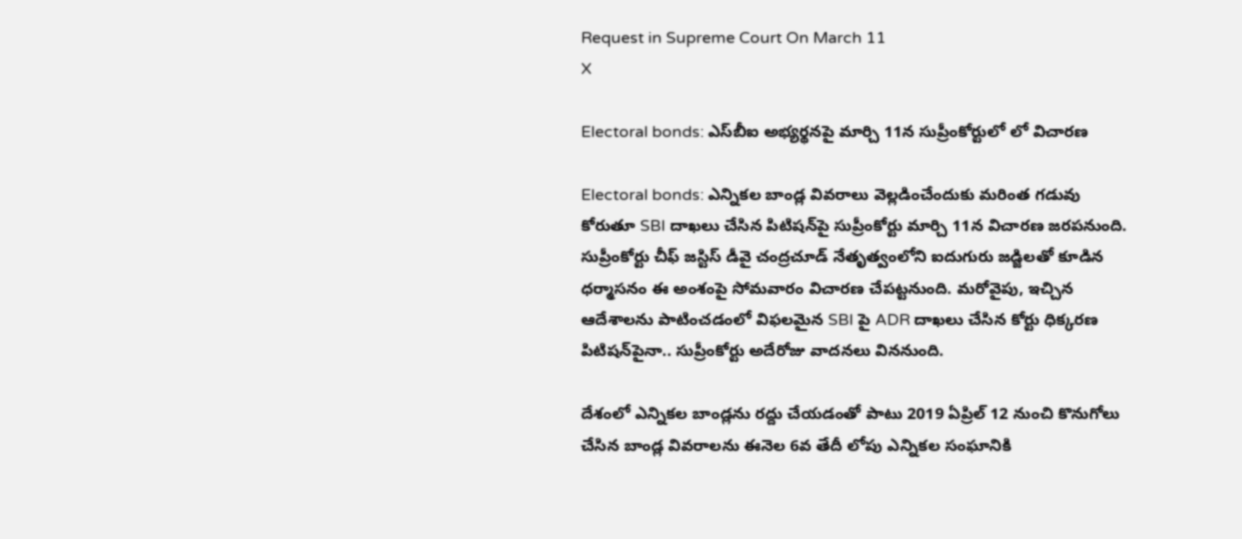Request in Supreme Court On March 11
X

Electoral bonds: ఎస్‌బీఐ అభ్యర్థనపై మార్చి 11న సుప్రీంకోర్టులో లో విచారణ

Electoral bonds: ఎన్నికల బాండ్ల వివరాలు వెల్లడించేందుకు మరింత గడువు కోరుతూ SBI దాఖలు చేసిన పిటిషన్‌పై సుప్రీంకోర్టు మార్చి 11న విచారణ జరపనుంది. సుప్రీంకోర్టు చీఫ్ జస్టిస్‌ డీవై చంద్రచూడ్‌ నేతృత్వంలోని ఐదుగురు జడ్జిలతో కూడిన ధర్మాసనం ఈ అంశంపై సోమవారం విచారణ చేపట్టనుంది. మరోవైపు, ఇచ్చిన ఆదేశాలను పాటించడంలో విఫలమైన SBI పై ADR దాఖలు చేసిన కోర్టు ధిక్కరణ పిటిషన్‌పైనా.. సుప్రీంకోర్టు అదేరోజు వాదనలు విననుంది.

దేశంలో ఎన్నికల బాండ్లను రద్దు చేయడంతో పాటు 2019 ఏప్రిల్‌ 12 నుంచి కొనుగోలు చేసిన బాండ్ల వివరాలను ఈనెల 6వ తేదీ లోపు ఎన్నికల సంఘానికి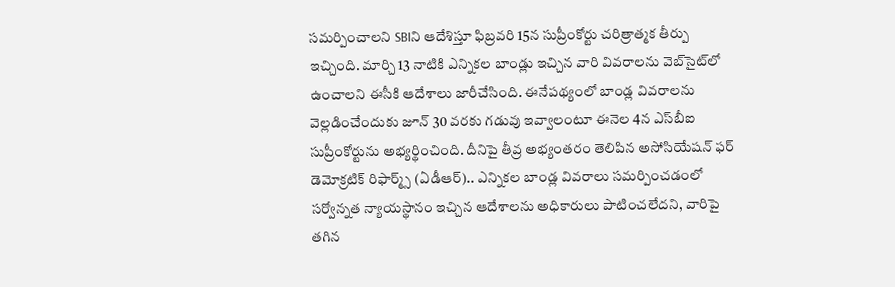సమర్పించాలని SBIని ఆదేశిస్తూ ఫిబ్రవరి 15న సుప్రీంకోర్టు చరిత్రాత్మక తీర్పు ఇచ్చింది. మార్చి 13 నాటికి ఎన్నికల బాండ్లు ఇచ్చిన వారి వివరాలను వెబ్‌సైట్‌లో ఉంచాలని ఈసీకి ఆదేశాలు జారీచేసింది. ఈనేపథ్యంలో బాండ్ల వివరాలను వెల్లడించేందుకు జూన్‌ 30 వరకు గడువు ఇవ్వాలంటూ ఈనెల 4న ఎస్‌బీఐ సుప్రీంకోర్టును అభ్యర్థించింది. దీనిపై తీవ్ర అభ్యంతరం తెలిపిన అసోసియేషన్‌ ఫర్‌ డెమోక్రటిక్‌ రిఫార్మ్స్‌ (ఏడీఆర్‌).. ఎన్నికల బాండ్ల వివరాలు సమర్పించడంలో సర్వోన్నత న్యాయస్థానం ఇచ్చిన ఆదేశాలను అధికారులు పాటించలేదని, వారిపై తగిన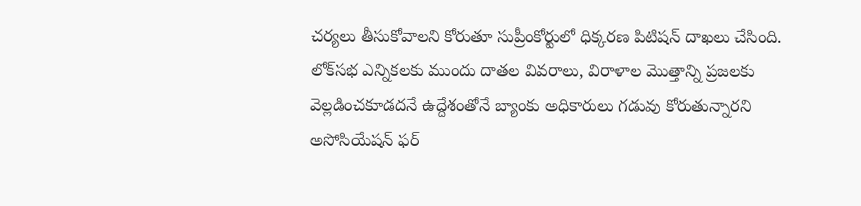చర్యలు తీసుకోవాలని కోరుతూ సుప్రీంకోర్టులో ధిక్కరణ పిటిషన్‌ దాఖలు చేసింది. లోక్‌సభ ఎన్నికలకు ముందు దాతల వివరాలు, విరాళాల మొత్తాన్ని ప్రజలకు వెల్లడించకూడదనే ఉద్దేశంతోనే బ్యాంకు అధికారులు గడువు కోరుతున్నారని అసోసియేషన్ ఫర్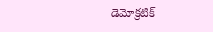డెమోక్రటిక్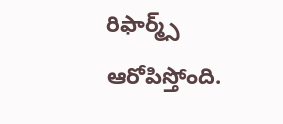రిఫార్మ్స్ ఆరోపిస్తోంది.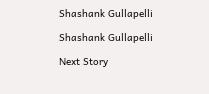Shashank Gullapelli

Shashank Gullapelli

Next Story